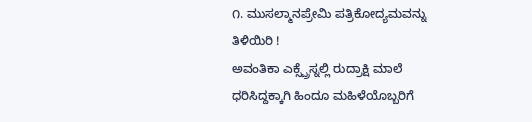೧. ಮುಸಲ್ಮಾನಪ್ರೇಮಿ ಪತ್ರಿಕೋದ್ಯಮವನ್ನು ತಿಳಿಯಿರಿ !
ಅವಂತಿಕಾ ಎಕ್ಸ್ಪ್ರೆಸ್ನಲ್ಲಿ ರುದ್ರಾಕ್ಷಿ ಮಾಲೆ ಧರಿಸಿದ್ದಕ್ಕಾಗಿ ಹಿಂದೂ ಮಹಿಳೆಯೊಬ್ಬರಿಗೆ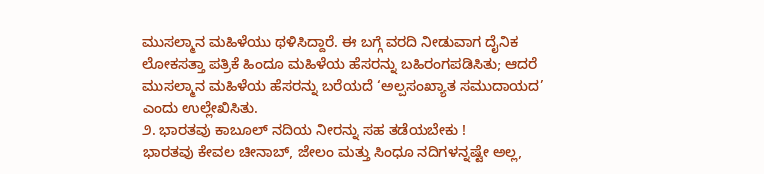ಮುಸಲ್ಮಾನ ಮಹಿಳೆಯು ಥಳಿಸಿದ್ದಾರೆ. ಈ ಬಗ್ಗೆ ವರದಿ ನೀಡುವಾಗ ದೈನಿಕ ಲೋಕಸತ್ತಾ ಪತ್ರಿಕೆ ಹಿಂದೂ ಮಹಿಳೆಯ ಹೆಸರನ್ನು ಬಹಿರಂಗಪಡಿಸಿತು; ಆದರೆ ಮುಸಲ್ಮಾನ ಮಹಿಳೆಯ ಹೆಸರನ್ನು ಬರೆಯದೆ ‘ಅಲ್ಪಸಂಖ್ಯಾತ ಸಮುದಾಯದ’ ಎಂದು ಉಲ್ಲೇಖಿಸಿತು.
೨. ಭಾರತವು ಕಾಬೂಲ್ ನದಿಯ ನೀರನ್ನು ಸಹ ತಡೆಯಬೇಕು !
ಭಾರತವು ಕೇವಲ ಚೀನಾಬ್, ಜೇಲಂ ಮತ್ತು ಸಿಂಧೂ ನದಿಗಳನ್ನಷ್ಟೇ ಅಲ್ಲ,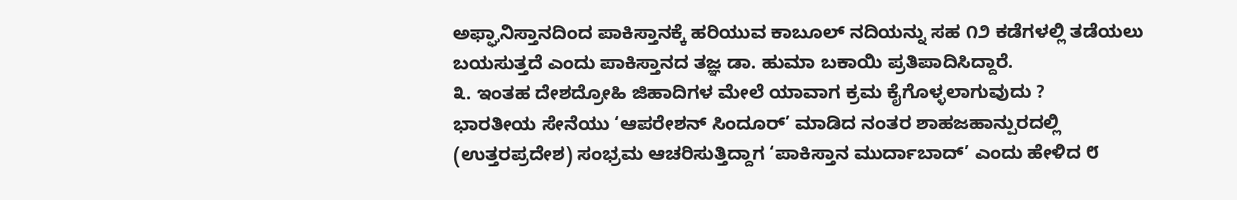ಅಫ್ಘಾನಿಸ್ತಾನದಿಂದ ಪಾಕಿಸ್ತಾನಕ್ಕೆ ಹರಿಯುವ ಕಾಬೂಲ್ ನದಿಯನ್ನು ಸಹ ೧೨ ಕಡೆಗಳಲ್ಲಿ ತಡೆಯಲು ಬಯಸುತ್ತದೆ ಎಂದು ಪಾಕಿಸ್ತಾನದ ತಜ್ಞ ಡಾ. ಹುಮಾ ಬಕಾಯಿ ಪ್ರತಿಪಾದಿಸಿದ್ದಾರೆ.
೩. ಇಂತಹ ದೇಶದ್ರೋಹಿ ಜಿಹಾದಿಗಳ ಮೇಲೆ ಯಾವಾಗ ಕ್ರಮ ಕೈಗೊಳ್ಳಲಾಗುವುದು ?
ಭಾರತೀಯ ಸೇನೆಯು ‘ಆಪರೇಶನ್ ಸಿಂದೂರ್’ ಮಾಡಿದ ನಂತರ ಶಾಹಜಹಾನ್ಪುರದಲ್ಲಿ (ಉತ್ತರಪ್ರದೇಶ) ಸಂಭ್ರಮ ಆಚರಿಸುತ್ತಿದ್ದಾಗ ‘ಪಾಕಿಸ್ತಾನ ಮುರ್ದಾಬಾದ್’ ಎಂದು ಹೇಳಿದ ೮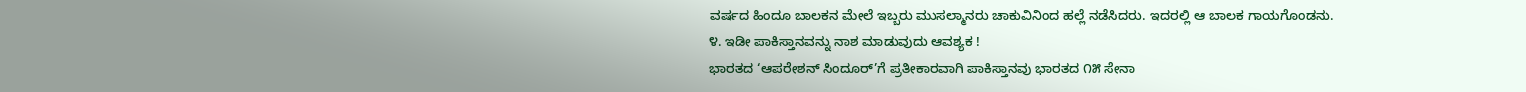ವರ್ಷದ ಹಿಂದೂ ಬಾಲಕನ ಮೇಲೆ ಇಬ್ಬರು ಮುಸಲ್ಮಾನರು ಚಾಕುವಿನಿಂದ ಹಲ್ಲೆ ನಡೆಸಿದರು. ಇದರಲ್ಲಿ ಆ ಬಾಲಕ ಗಾಯಗೊಂಡನು.
೪. ಇಡೀ ಪಾಕಿಸ್ತಾನವನ್ನು ನಾಶ ಮಾಡುವುದು ಆವಶ್ಯಕ !
ಭಾರತದ ‘ಆಪರೇಶನ್ ಸಿಂದೂರ್’ಗೆ ಪ್ರತೀಕಾರವಾಗಿ ಪಾಕಿಸ್ತಾನವು ಭಾರತದ ೧೫ ಸೇನಾ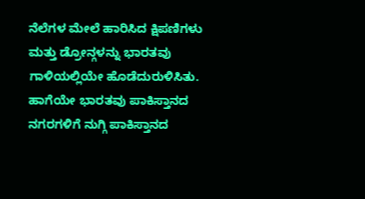ನೆಲೆಗಳ ಮೇಲೆ ಹಾರಿಸಿದ ಕ್ಷಿಪಣಿಗಳು ಮತ್ತು ಡ್ರೋನ್ಗಳನ್ನು ಭಾರತವು ಗಾಳಿಯಲ್ಲಿಯೇ ಹೊಡೆದುರುಳಿಸಿತು. ಹಾಗೆಯೇ ಭಾರತವು ಪಾಕಿಸ್ತಾನದ ನಗರಗಳಿಗೆ ನುಗ್ಗಿ ಪಾಕಿಸ್ತಾನದ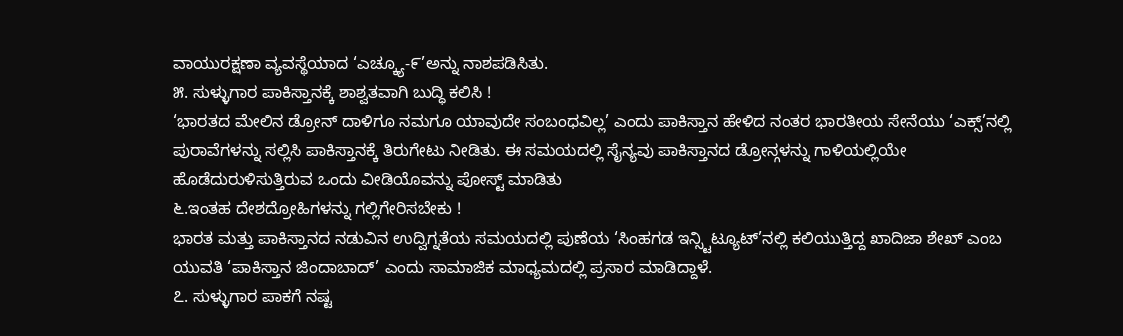ವಾಯುರಕ್ಷಣಾ ವ್ಯವಸ್ಥೆಯಾದ ‘ಎಚ್ಕ್ಯೂ-೯’ಅನ್ನು ನಾಶಪಡಿಸಿತು.
೫. ಸುಳ್ಳುಗಾರ ಪಾಕಿಸ್ತಾನಕ್ಕೆ ಶಾಶ್ವತವಾಗಿ ಬುದ್ಧಿ ಕಲಿಸಿ !
‘ಭಾರತದ ಮೇಲಿನ ಡ್ರೋನ್ ದಾಳಿಗೂ ನಮಗೂ ಯಾವುದೇ ಸಂಬಂಧವಿಲ್ಲ’ ಎಂದು ಪಾಕಿಸ್ತಾನ ಹೇಳಿದ ನಂತರ ಭಾರತೀಯ ಸೇನೆಯು ‘ಎಕ್ಸ್’ನಲ್ಲಿ ಪುರಾವೆಗಳನ್ನು ಸಲ್ಲಿಸಿ ಪಾಕಿಸ್ತಾನಕ್ಕೆ ತಿರುಗೇಟು ನೀಡಿತು. ಈ ಸಮಯದಲ್ಲಿ ಸೈನ್ಯವು ಪಾಕಿಸ್ತಾನದ ಡ್ರೋನ್ಗಳನ್ನು ಗಾಳಿಯಲ್ಲಿಯೇ ಹೊಡೆದುರುಳಿಸುತ್ತಿರುವ ಒಂದು ವೀಡಿಯೊವನ್ನು ಪೋಸ್ಟ್ ಮಾಡಿತು
೬.ಇಂತಹ ದೇಶದ್ರೋಹಿಗಳನ್ನು ಗಲ್ಲಿಗೇರಿಸಬೇಕು !
ಭಾರತ ಮತ್ತು ಪಾಕಿಸ್ತಾನದ ನಡುವಿನ ಉದ್ವಿಗ್ನತೆಯ ಸಮಯದಲ್ಲಿ ಪುಣೆಯ ‘ಸಿಂಹಗಡ ಇನ್ಸ್ಟಿಟ್ಯೂಟ್’ನಲ್ಲಿ ಕಲಿಯುತ್ತಿದ್ದ ಖಾದಿಜಾ ಶೇಖ್ ಎಂಬ ಯುವತಿ ‘ಪಾಕಿಸ್ತಾನ ಜಿಂದಾಬಾದ್’ ಎಂದು ಸಾಮಾಜಿಕ ಮಾಧ್ಯಮದಲ್ಲಿ ಪ್ರಸಾರ ಮಾಡಿದ್ದಾಳೆ.
೭. ಸುಳ್ಳುಗಾರ ಪಾಕಗೆ ನಷ್ಟ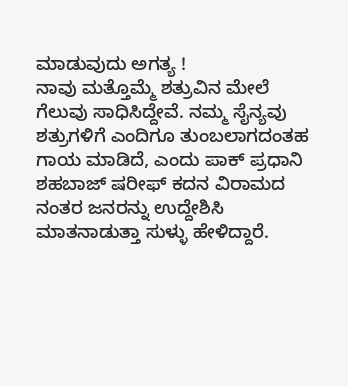ಮಾಡುವುದು ಅಗತ್ಯ !
ನಾವು ಮತ್ತೊಮ್ಮೆ ಶತ್ರುವಿನ ಮೇಲೆ ಗೆಲುವು ಸಾಧಿಸಿದ್ದೇವೆ. ನಮ್ಮ ಸೈನ್ಯವು ಶತ್ರುಗಳಿಗೆ ಎಂದಿಗೂ ತುಂಬಲಾಗದಂತಹ ಗಾಯ ಮಾಡಿದೆ, ಎಂದು ಪಾಕ್ ಪ್ರಧಾನಿ ಶಹಬಾಜ್ ಷರೀಫ್ ಕದನ ವಿರಾಮದ ನಂತರ ಜನರನ್ನು ಉದ್ದೇಶಿಸಿ ಮಾತನಾಡುತ್ತಾ ಸುಳ್ಳು ಹೇಳಿದ್ದಾರೆ.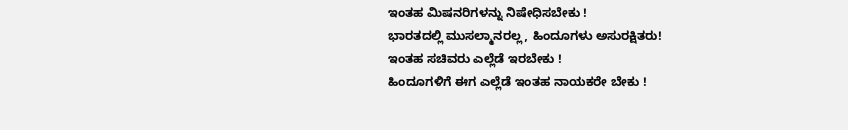ಇಂತಹ ಮಿಷನರಿಗಳನ್ನು ನಿಷೇಧಿಸಬೇಕು !
ಭಾರತದಲ್ಲಿ ಮುಸಲ್ಮಾನರಲ್ಲ, ಹಿಂದೂಗಳು ಅಸುರಕ್ಷಿತರು!
ಇಂತಹ ಸಚಿವರು ಎಲ್ಲೆಡೆ ಇರಬೇಕು !
ಹಿಂದೂಗಳಿಗೆ ಈಗ ಎಲ್ಲೆಡೆ ಇಂತಹ ನಾಯಕರೇ ಬೇಕು !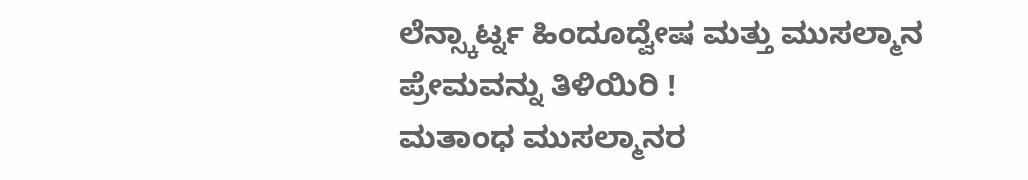ಲೆನ್ಸ್ಕಾರ್ಟ್ನ ಹಿಂದೂದ್ವೇಷ ಮತ್ತು ಮುಸಲ್ಮಾನ ಪ್ರೇಮವನ್ನು ತಿಳಿಯಿರಿ !
ಮತಾಂಧ ಮುಸಲ್ಮಾನರ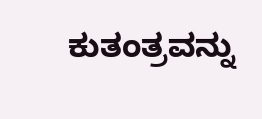ಕುತಂತ್ರವನ್ನು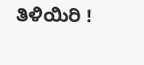ತಿಳಿಯಿರಿ !